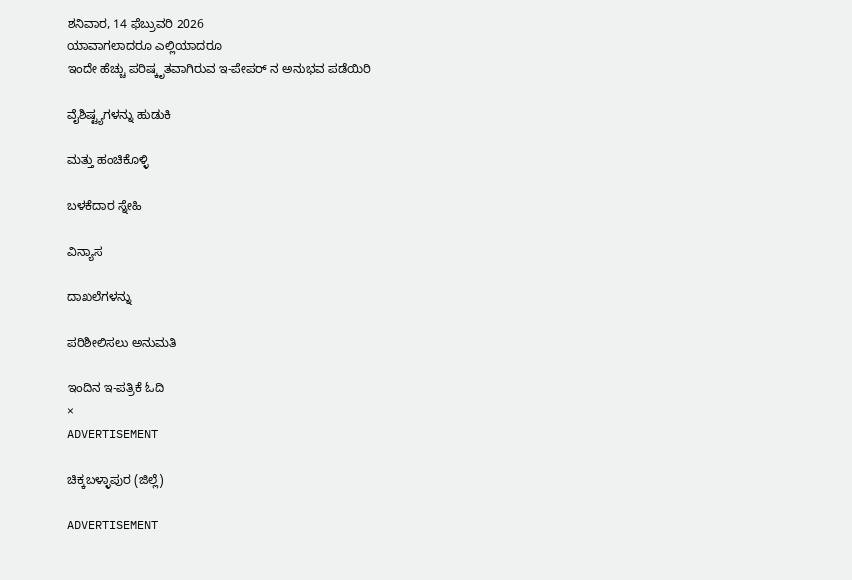ಶನಿವಾರ, 14 ಫೆಬ್ರುವರಿ 2026
ಯಾವಾಗಲಾದರೂ ಎಲ್ಲಿಯಾದರೂ
ಇಂದೇ ಹೆಚ್ಚು ಪರಿಷ್ಕೃತವಾಗಿರುವ ಇ-ಪೇಪರ್ ನ ಅನುಭವ ಪಡೆಯಿರಿ

ವೈಶಿಷ್ಟ್ಯಗಳನ್ನು ಹುಡುಕಿ

ಮತ್ತು ಹಂಚಿಕೊಳ್ಳಿ

ಬಳಕೆದಾರ ಸ್ನೇಹಿ

ವಿನ್ಯಾಸ

ದಾಖಲೆಗಳನ್ನು

ಪರಿಶೀಲಿಸಲು ಅನುಮತಿ

ಇಂದಿನ ಇ-ಪತ್ರಿಕೆ ಓದಿ
×
ADVERTISEMENT

ಚಿಕ್ಕಬಳ್ಳಾಪುರ (ಜಿಲ್ಲೆ)

ADVERTISEMENT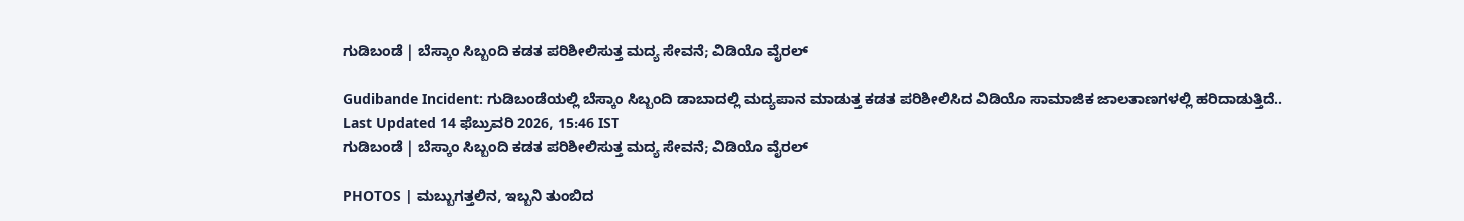ಗುಡಿಬಂಡೆ | ಬೆಸ್ಕಾಂ ಸಿಬ್ಬಂದಿ ಕಡತ ಪರಿಶೀಲಿಸುತ್ತ ಮದ್ಯ ಸೇವನೆ; ವಿಡಿಯೊ ವೈರಲ್

Gudibande Incident: ಗುಡಿಬಂಡೆಯಲ್ಲಿ ಬೆಸ್ಕಾಂ ಸಿಬ್ಬಂದಿ ಡಾಬಾದಲ್ಲಿ ಮದ್ಯಪಾನ ಮಾಡುತ್ತ ಕಡತ ಪರಿಶೀಲಿಸಿದ ವಿಡಿಯೊ ಸಾಮಾಜಿಕ ಜಾಲತಾಣಗಳಲ್ಲಿ ಹರಿದಾಡುತ್ತಿದೆ..
Last Updated 14 ಫೆಬ್ರುವರಿ 2026, 15:46 IST
ಗುಡಿಬಂಡೆ | ಬೆಸ್ಕಾಂ ಸಿಬ್ಬಂದಿ ಕಡತ ಪರಿಶೀಲಿಸುತ್ತ ಮದ್ಯ ಸೇವನೆ; ವಿಡಿಯೊ ವೈರಲ್

PHOTOS | ಮಬ್ಬುಗತ್ತಲಿನ, ಇಬ್ಬನಿ ತುಂಬಿದ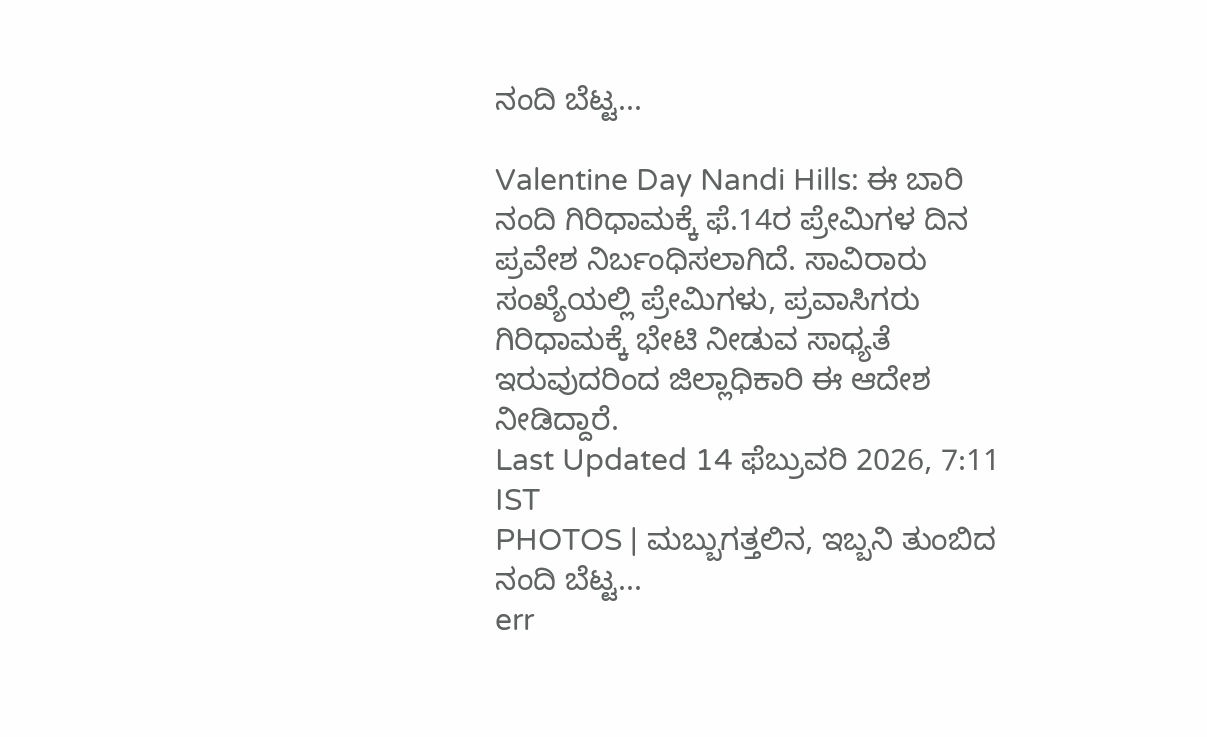ನಂದಿ ಬೆಟ್ಟ...

Valentine Day Nandi Hills: ಈ ಬಾರಿ ನಂದಿ ಗಿರಿಧಾಮಕ್ಕೆ ಫೆ.14ರ ಪ್ರೇಮಿಗಳ ದಿನ ಪ್ರವೇಶ ನಿರ್ಬಂಧಿಸಲಾಗಿದೆ. ಸಾವಿರಾರು ಸಂಖ್ಯೆಯಲ್ಲಿ ಪ್ರೇಮಿಗಳು, ಪ್ರವಾಸಿಗರು ಗಿರಿಧಾಮಕ್ಕೆ ಭೇಟಿ ನೀಡುವ ಸಾಧ್ಯತೆ ಇರುವುದರಿಂದ ಜಿಲ್ಲಾಧಿಕಾರಿ ಈ ಆದೇಶ ನೀಡಿದ್ದಾರೆ.
Last Updated 14 ಫೆಬ್ರುವರಿ 2026, 7:11 IST
PHOTOS | ಮಬ್ಬುಗತ್ತಲಿನ, ಇಬ್ಬನಿ ತುಂಬಿದ ನಂದಿ ಬೆಟ್ಟ...
err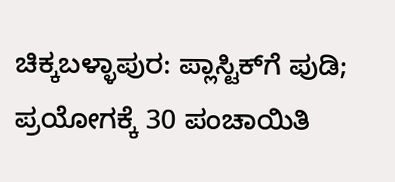ಚಿಕ್ಕಬಳ್ಳಾಪುರ: ಪ್ಲಾಸ್ಟಿಕ್‌ಗೆ ಪುಡಿ; ಪ್ರಯೋಗಕ್ಕೆ 30 ಪಂಚಾಯಿತಿ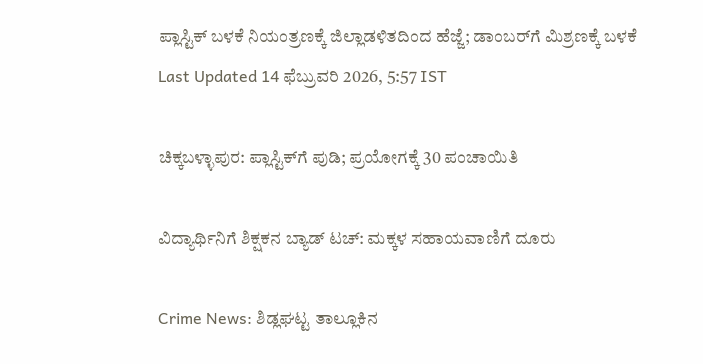ಪ್ಲಾಸ್ಟಿಕ್ ಬಳಕೆ ನಿಯಂತ್ರಣಕ್ಕೆ ಜಿಲ್ಲಾಡಳಿತದಿಂದ ಹೆಜ್ಜೆ; ಡಾಂಬರ್‌ಗೆ ಮಿಶ್ರಣಕ್ಕೆ ಬಳಕೆ
Last Updated 14 ಫೆಬ್ರುವರಿ 2026, 5:57 IST

ಚಿಕ್ಕಬಳ್ಳಾಪುರ: ಪ್ಲಾಸ್ಟಿಕ್‌ಗೆ ಪುಡಿ; ಪ್ರಯೋಗಕ್ಕೆ 30 ಪಂಚಾಯಿತಿ

ವಿದ್ಯಾರ್ಥಿನಿಗೆ ಶಿಕ್ಷಕನ ಬ್ಯಾಡ್ ಟಚ್: ಮಕ್ಕಳ ಸಹಾಯವಾಣಿಗೆ ದೂರು

Crime News: ಶಿಡ್ಲಘಟ್ಟ ತಾಲ್ಲೂಕಿನ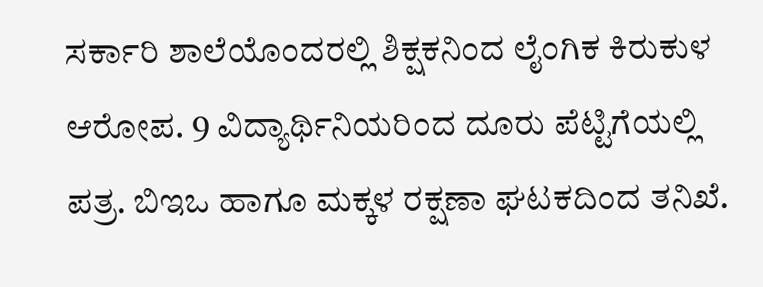ಸರ್ಕಾರಿ ಶಾಲೆಯೊಂದರಲ್ಲಿ ಶಿಕ್ಷಕನಿಂದ ಲೈಂಗಿಕ ಕಿರುಕುಳ ಆರೋಪ. 9 ವಿದ್ಯಾರ್ಥಿನಿಯರಿಂದ ದೂರು ಪೆಟ್ಟಿಗೆಯಲ್ಲಿ ಪತ್ರ. ಬಿಇಒ ಹಾಗೂ ಮಕ್ಕಳ ರಕ್ಷಣಾ ಘಟಕದಿಂದ ತನಿಖೆ.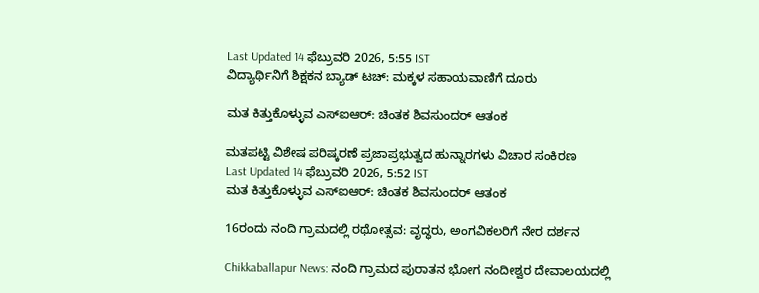Last Updated 14 ಫೆಬ್ರುವರಿ 2026, 5:55 IST
ವಿದ್ಯಾರ್ಥಿನಿಗೆ ಶಿಕ್ಷಕನ ಬ್ಯಾಡ್ ಟಚ್: ಮಕ್ಕಳ ಸಹಾಯವಾಣಿಗೆ ದೂರು

ಮತ ಕಿತ್ತುಕೊಳ್ಳುವ ಎಸ್‌ಐಆರ್: ಚಿಂತಕ ಶಿವಸುಂದರ್ ಆತಂಕ

ಮತಪಟ್ಟಿ ವಿಶೇಷ ಪರಿಷ್ಕರಣೆ ಪ್ರಜಾಪ್ರಭುತ್ವದ ಹುನ್ನಾರಗಳು ವಿಚಾರ ಸಂಕಿರಣ
Last Updated 14 ಫೆಬ್ರುವರಿ 2026, 5:52 IST
ಮತ ಕಿತ್ತುಕೊಳ್ಳುವ ಎಸ್‌ಐಆರ್: ಚಿಂತಕ ಶಿವಸುಂದರ್ ಆತಂಕ

16ರಂದು ನಂದಿ ಗ್ರಾಮದಲ್ಲಿ ರಥೋತ್ಸವ: ವೃದ್ಧರು, ಅಂಗವಿಕಲರಿಗೆ ನೇರ ದರ್ಶನ

Chikkaballapur News: ನಂದಿ ಗ್ರಾಮದ ಪುರಾತನ ಭೋಗ ನಂದೀಶ್ವರ ದೇವಾಲಯದಲ್ಲಿ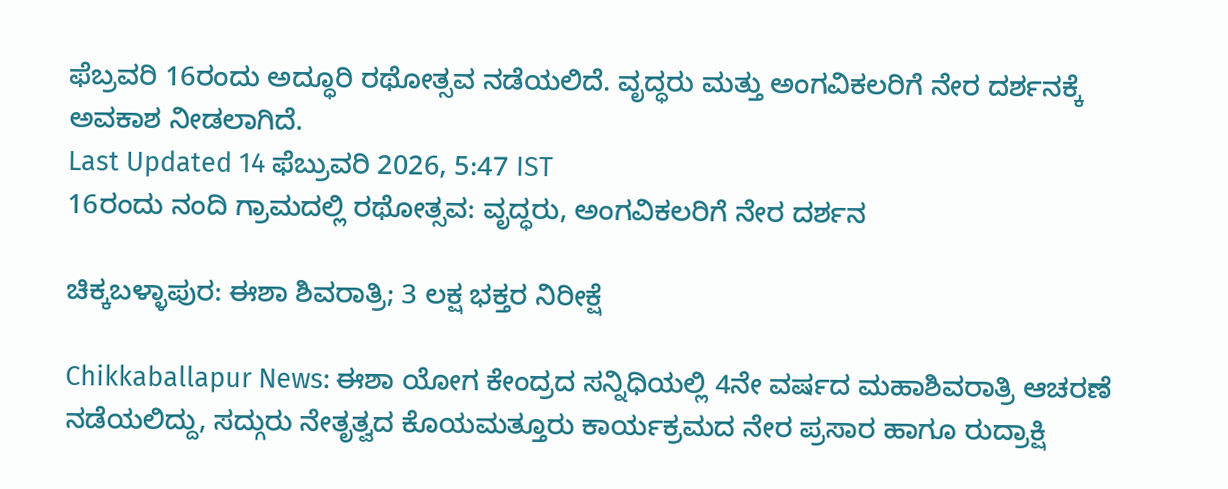ಫೆಬ್ರವರಿ 16ರಂದು ಅದ್ಧೂರಿ ರಥೋತ್ಸವ ನಡೆಯಲಿದೆ. ವೃದ್ಧರು ಮತ್ತು ಅಂಗವಿಕಲರಿಗೆ ನೇರ ದರ್ಶನಕ್ಕೆ ಅವಕಾಶ ನೀಡಲಾಗಿದೆ.
Last Updated 14 ಫೆಬ್ರುವರಿ 2026, 5:47 IST
16ರಂದು ನಂದಿ ಗ್ರಾಮದಲ್ಲಿ ರಥೋತ್ಸವ: ವೃದ್ಧರು, ಅಂಗವಿಕಲರಿಗೆ ನೇರ ದರ್ಶನ

ಚಿಕ್ಕಬಳ್ಳಾಪುರ: ಈಶಾ ಶಿವರಾತ್ರಿ; 3 ಲಕ್ಷ ಭಕ್ತರ ನಿರೀಕ್ಷೆ

Chikkaballapur News: ಈಶಾ ಯೋಗ ಕೇಂದ್ರದ ಸನ್ನಿಧಿಯಲ್ಲಿ 4ನೇ ವರ್ಷದ ಮಹಾಶಿವರಾತ್ರಿ ಆಚರಣೆ ನಡೆಯಲಿದ್ದು, ಸದ್ಗುರು ನೇತೃತ್ವದ ಕೊಯಮತ್ತೂರು ಕಾರ್ಯಕ್ರಮದ ನೇರ ಪ್ರಸಾರ ಹಾಗೂ ರುದ್ರಾಕ್ಷಿ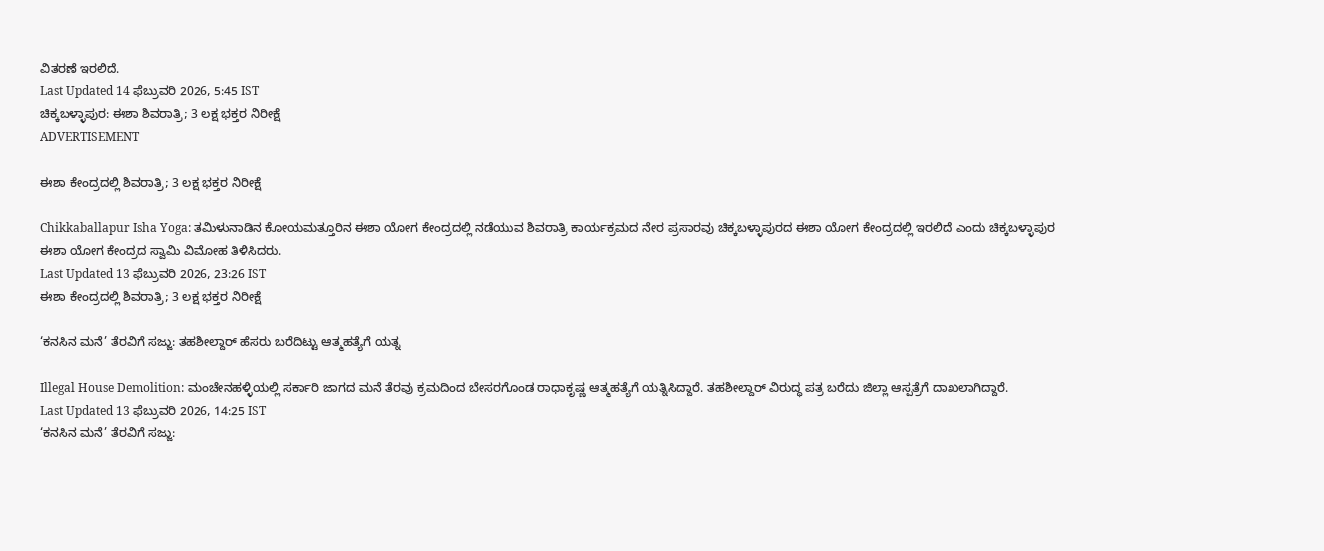ವಿತರಣೆ ಇರಲಿದೆ.
Last Updated 14 ಫೆಬ್ರುವರಿ 2026, 5:45 IST
ಚಿಕ್ಕಬಳ್ಳಾಪುರ: ಈಶಾ ಶಿವರಾತ್ರಿ; 3 ಲಕ್ಷ ಭಕ್ತರ ನಿರೀಕ್ಷೆ
ADVERTISEMENT

ಈಶಾ ಕೇಂದ್ರದಲ್ಲಿ ಶಿವರಾತ್ರಿ; 3 ಲಕ್ಷ ಭಕ್ತರ ನಿರೀಕ್ಷೆ

Chikkaballapur Isha Yoga: ತಮಿಳುನಾಡಿನ ಕೋಯಮತ್ತೂರಿನ ಈಶಾ ಯೋಗ ಕೇಂದ್ರದಲ್ಲಿ ನಡೆಯುವ ಶಿವರಾತ್ರಿ ಕಾರ್ಯಕ್ರಮದ ನೇರ ಪ್ರಸಾರವು ಚಿಕ್ಕಬಳ್ಳಾಪುರದ ಈಶಾ ಯೋಗ ಕೇಂದ್ರದಲ್ಲಿ ಇರಲಿದೆ ಎಂದು ಚಿಕ್ಕಬಳ್ಳಾಪುರ ಈಶಾ ಯೋಗ ಕೇಂದ್ರದ ಸ್ವಾಮಿ ವಿಮೋಹ ತಿಳಿಸಿದರು.
Last Updated 13 ಫೆಬ್ರುವರಿ 2026, 23:26 IST
ಈಶಾ ಕೇಂದ್ರದಲ್ಲಿ ಶಿವರಾತ್ರಿ; 3 ಲಕ್ಷ ಭಕ್ತರ ನಿರೀಕ್ಷೆ

‘ಕನಸಿನ ಮನೆ’ ತೆರವಿಗೆ ಸಜ್ಜು: ತಹಶೀಲ್ದಾರ್ ಹೆಸರು ಬರೆದಿಟ್ಟು ಆತ್ಮಹತ್ಯೆಗೆ ಯತ್ನ

Illegal House Demolition: ಮಂಚೇನಹಳ್ಳಿಯಲ್ಲಿ ಸರ್ಕಾರಿ ಜಾಗದ ಮನೆ ತೆರವು ಕ್ರಮದಿಂದ ಬೇಸರಗೊಂಡ ರಾಧಾಕೃಷ್ಣ ಆತ್ಮಹತ್ಯೆಗೆ ಯತ್ನಿಸಿದ್ದಾರೆ. ತಹಶೀಲ್ದಾರ್ ವಿರುದ್ಧ ಪತ್ರ ಬರೆದು ಜಿಲ್ಲಾ ಆಸ್ಪತ್ರೆಗೆ ದಾಖಲಾಗಿದ್ದಾರೆ.
Last Updated 13 ಫೆಬ್ರುವರಿ 2026, 14:25 IST
‘ಕನಸಿನ ಮನೆ’ ತೆರವಿಗೆ ಸಜ್ಜು: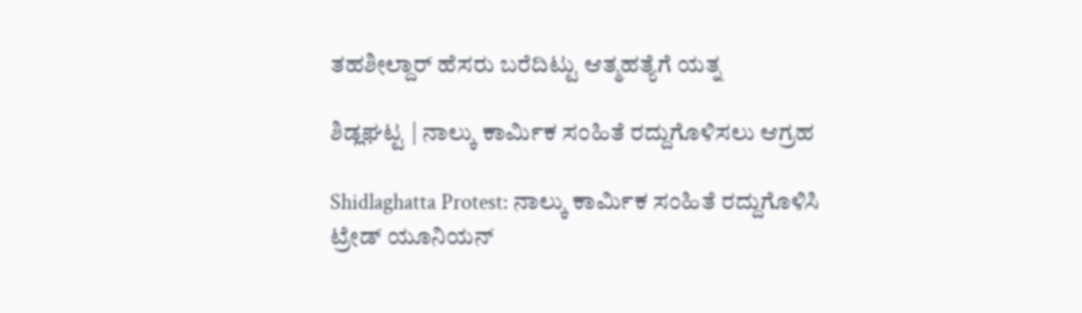ತಹಶೀಲ್ದಾರ್ ಹೆಸರು ಬರೆದಿಟ್ಟು ಆತ್ಮಹತ್ಯೆಗೆ ಯತ್ನ

ಶಿಡ್ಲಘಟ್ಟ | ನಾಲ್ಕು ಕಾರ್ಮಿಕ ಸಂಹಿತೆ ರದ್ದುಗೊಳಿಸಲು ಆಗ್ರಹ

Shidlaghatta Protest: ನಾಲ್ಕು ಕಾರ್ಮಿಕ ಸಂಹಿತೆ ರದ್ದುಗೊಳಿಸಿ ಟ್ರೇಡ್ ಯೂನಿಯನ್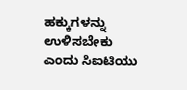ಹಕ್ಕುಗಳನ್ನು ಉಳಿಸಬೇಕು ಎಂದು ಸಿಐಟಿಯು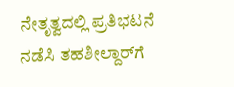ನೇತೃತ್ವದಲ್ಲಿ ಪ್ರತಿಭಟನೆ ನಡೆಸಿ ತಹಶೀಲ್ದಾರ್‌ಗೆ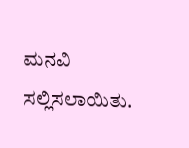ಮನವಿ ಸಲ್ಲಿಸಲಾಯಿತು.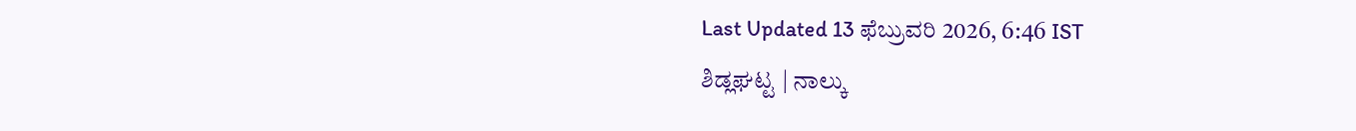Last Updated 13 ಫೆಬ್ರುವರಿ 2026, 6:46 IST
ಶಿಡ್ಲಘಟ್ಟ | ನಾಲ್ಕು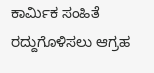ಕಾರ್ಮಿಕ ಸಂಹಿತೆ ರದ್ದುಗೊಳಿಸಲು ಆಗ್ರಹ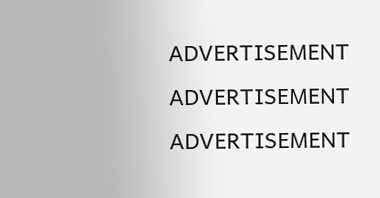ADVERTISEMENT
ADVERTISEMENT
ADVERTISEMENT